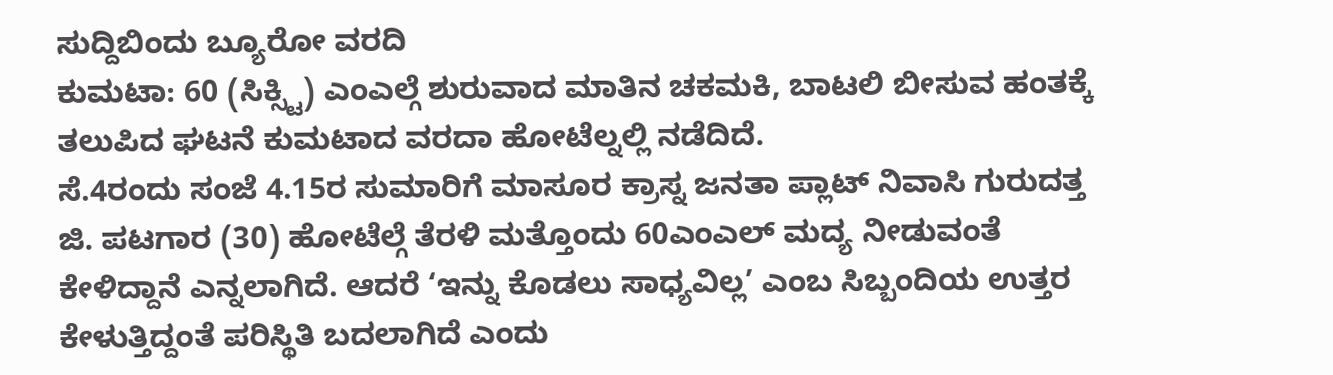ಸುದ್ದಿಬಿಂದು ಬ್ಯೂರೋ ವರದಿ
ಕುಮಟಾ: 60 (ಸಿಕ್ಸ್ಟಿ) ಎಂಎಲ್ಗೆ ಶುರುವಾದ ಮಾತಿನ ಚಕಮಕಿ, ಬಾಟಲಿ ಬೀಸುವ ಹಂತಕ್ಕೆ ತಲುಪಿದ ಘಟನೆ ಕುಮಟಾದ ವರದಾ ಹೋಟೆಲ್ನಲ್ಲಿ ನಡೆದಿದೆ.
ಸೆ.4ರಂದು ಸಂಜೆ 4.15ರ ಸುಮಾರಿಗೆ ಮಾಸೂರ ಕ್ರಾಸ್ನ ಜನತಾ ಪ್ಲಾಟ್ ನಿವಾಸಿ ಗುರುದತ್ತ ಜಿ. ಪಟಗಾರ (30) ಹೋಟೆಲ್ಗೆ ತೆರಳಿ ಮತ್ತೊಂದು 60ಎಂಎಲ್ ಮದ್ಯ ನೀಡುವಂತೆ ಕೇಳಿದ್ದಾನೆ ಎನ್ನಲಾಗಿದೆ. ಆದರೆ ‘ಇನ್ನು ಕೊಡಲು ಸಾಧ್ಯವಿಲ್ಲ’ ಎಂಬ ಸಿಬ್ಬಂದಿಯ ಉತ್ತರ ಕೇಳುತ್ತಿದ್ದಂತೆ ಪರಿಸ್ಥಿತಿ ಬದಲಾಗಿದೆ ಎಂದು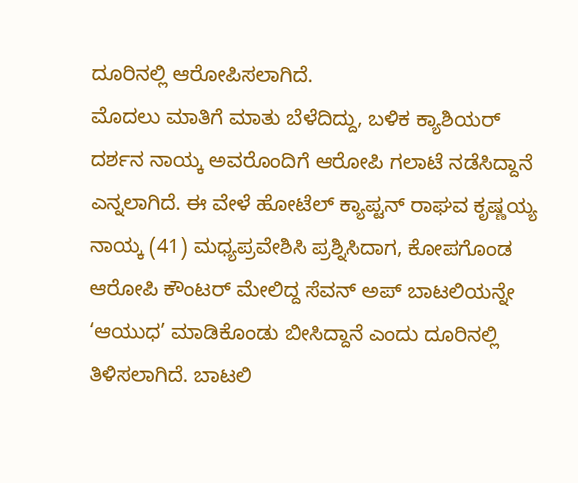ದೂರಿನಲ್ಲಿ ಆರೋಪಿಸಲಾಗಿದೆ.
ಮೊದಲು ಮಾತಿಗೆ ಮಾತು ಬೆಳೆದಿದ್ದು, ಬಳಿಕ ಕ್ಯಾಶಿಯರ್ ದರ್ಶನ ನಾಯ್ಕ ಅವರೊಂದಿಗೆ ಆರೋಪಿ ಗಲಾಟೆ ನಡೆಸಿದ್ದಾನೆ ಎನ್ನಲಾಗಿದೆ. ಈ ವೇಳೆ ಹೋಟೆಲ್ ಕ್ಯಾಪ್ಟನ್ ರಾಘವ ಕೃಷ್ಣಯ್ಯ ನಾಯ್ಕ (41) ಮಧ್ಯಪ್ರವೇಶಿಸಿ ಪ್ರಶ್ನಿಸಿದಾಗ, ಕೋಪಗೊಂಡ ಆರೋಪಿ ಕೌಂಟರ್ ಮೇಲಿದ್ದ ಸೆವನ್ ಅಪ್ ಬಾಟಲಿಯನ್ನೇ ‘ಆಯುಧ’ ಮಾಡಿಕೊಂಡು ಬೀಸಿದ್ದಾನೆ ಎಂದು ದೂರಿನಲ್ಲಿ ತಿಳಿಸಲಾಗಿದೆ. ಬಾಟಲಿ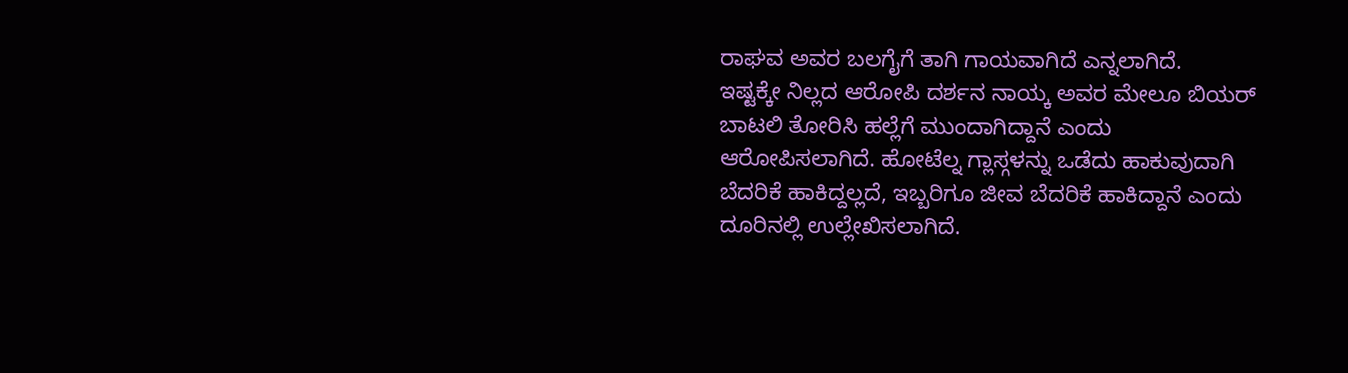ರಾಘವ ಅವರ ಬಲಗೈಗೆ ತಾಗಿ ಗಾಯವಾಗಿದೆ ಎನ್ನಲಾಗಿದೆ.
ಇಷ್ಟಕ್ಕೇ ನಿಲ್ಲದ ಆರೋಪಿ ದರ್ಶನ ನಾಯ್ಕ ಅವರ ಮೇಲೂ ಬಿಯರ್ ಬಾಟಲಿ ತೋರಿಸಿ ಹಲ್ಲೆಗೆ ಮುಂದಾಗಿದ್ದಾನೆ ಎಂದು ಆರೋಪಿಸಲಾಗಿದೆ. ಹೋಟೆಲ್ನ ಗ್ಲಾಸ್ಗಳನ್ನು ಒಡೆದು ಹಾಕುವುದಾಗಿ ಬೆದರಿಕೆ ಹಾಕಿದ್ದಲ್ಲದೆ, ಇಬ್ಬರಿಗೂ ಜೀವ ಬೆದರಿಕೆ ಹಾಕಿದ್ದಾನೆ ಎಂದು ದೂರಿನಲ್ಲಿ ಉಲ್ಲೇಖಿಸಲಾಗಿದೆ.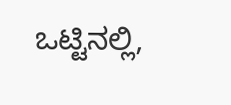ಒಟ್ಟಿನಲ್ಲಿ,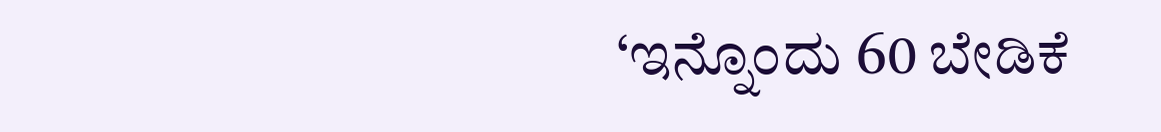‘ಇನ್ನೊಂದು 60 ಬೇಡಿಕೆ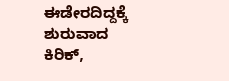ಈಡೇರದಿದ್ದಕ್ಕೆ ಶುರುವಾದ ಕಿರಿಕ್,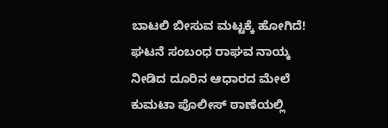ಬಾಟಲಿ ಬೀಸುವ ಮಟ್ಟಕ್ಕೆ ಹೋಗಿದೆ!
ಘಟನೆ ಸಂಬಂಧ ರಾಘವ ನಾಯ್ಕ ನೀಡಿದ ದೂರಿನ ಆಧಾರದ ಮೇಲೆ ಕುಮಟಾ ಪೊಲೀಸ್ ಠಾಣೆಯಲ್ಲಿ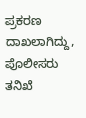ಪ್ರಕರಣ ದಾಖಲಾಗಿದ್ದು, ಪೊಲೀಸರು ತನಿಖೆ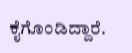ಕೈಗೊಂಡಿದ್ದಾರೆ.